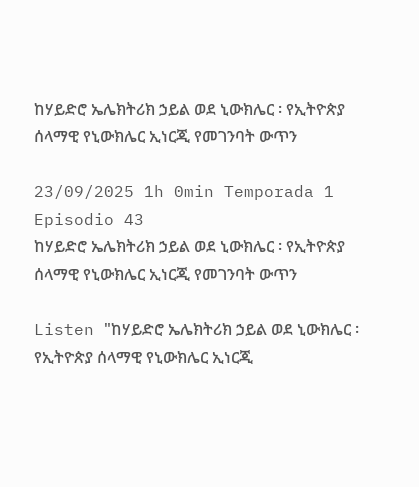ከሃይድሮ ኤሌክትሪክ ኃይል ወደ ኒውክሌር ፡ የኢትዮጵያ ሰላማዊ የኒውክሌር ኢነርጂ የመገንባት ውጥን

23/09/2025 1h 0min Temporada 1 Episodio 43
ከሃይድሮ ኤሌክትሪክ ኃይል ወደ ኒውክሌር ፡ የኢትዮጵያ ሰላማዊ የኒውክሌር ኢነርጂ የመገንባት ውጥን

Listen "ከሃይድሮ ኤሌክትሪክ ኃይል ወደ ኒውክሌር ፡ የኢትዮጵያ ሰላማዊ የኒውክሌር ኢነርጂ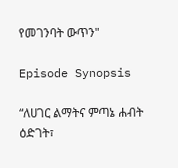የመገንባት ውጥን"

Episode Synopsis

“ለሀገር ልማትና ምጣኔ ሐብት ዕድገት፣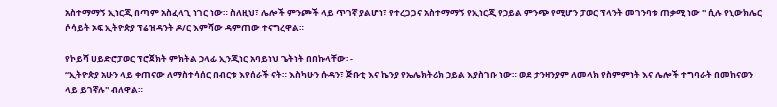አስተማማኝ ኢነርጂ በጣም አስፈላጊ ነገር ነው። ስለዚህ፣ ሌሎች ምንጮች ላይ ጥገኛ ያልሆነ፣ የተረጋጋና አስተማማኝ የኢነርጂ የኃይል ምንጭ የሚሆን ፓወር ፕላንት መገንባቱ ጠቃሚ ነው '' ሲሉ የኒውክሌር ሶሳይት ኦፍ ኢትዮጵያ ፕሬዝዳንት ዶ/ር እምሻው ዳምጠው ተናግረዋል።

የኮይሻ ሀይድሮፓወር ፕሮጀክት ምክትል ኃላፊ ኢንጂነር አባይነህ ጌትነት በበኩላቸው፡ -
“ኢትዮጵያ አሁን ላይ ቀጠናው ለማስተሳሰር በብርቱ እየሰራች ናት። እስካሁን ሱዳን፣ ጅቡቲ እና ኬንያ የኤሌክትሪክ ኃይል እያስገቡ ነው። ወደ ታንዛንያም ለመላክ የስምምነት እና ሌሎች ተግባራት በመከናወን ላይ ይገኛሉ'' ብለዋል።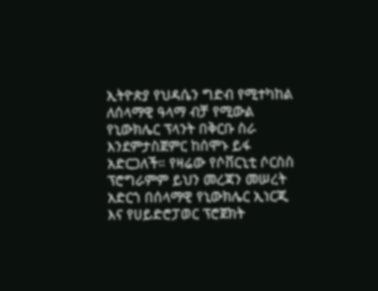ኢትዮጵያ የህዳሴን ግድብ የሚተካከል ለሰላማዊ ዓላማ ብቻ የሚውል የኒውክሌር ፕላንት በቅርቡ ስራ እንደምታስጀምር ከሰሞኑ ይፋ አድርጋለች። የዛሬው የሶቨርኒቲ ሶርስስ ፕሮግራምም ይህን መረጃን መሠረት አድርጎ በሰላማዊ የኒውክሌር ኢነርጂ እና የሀይድሮፓወር ፕሮጀክት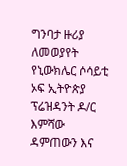ግንባታ ዙሪያ ለመወያየት የኒውክሌር ሶሳይቲ ኦፍ ኢትዮጵያ ፕሬዝዳንት ዶ/ር እምሻው ዳምጠውን እና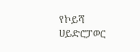የኮይሻ ሀይድሮፓወር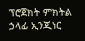ፕሮጀክት ምክትል ኃላፊ ኢንጂነር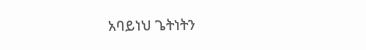አባይነህ ጌትነትን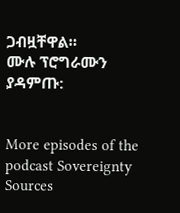ጋብዟቸዋል።
ሙሉ ፕሮግራሙን ያዳምጡ:


More episodes of the podcast Sovereignty Sources